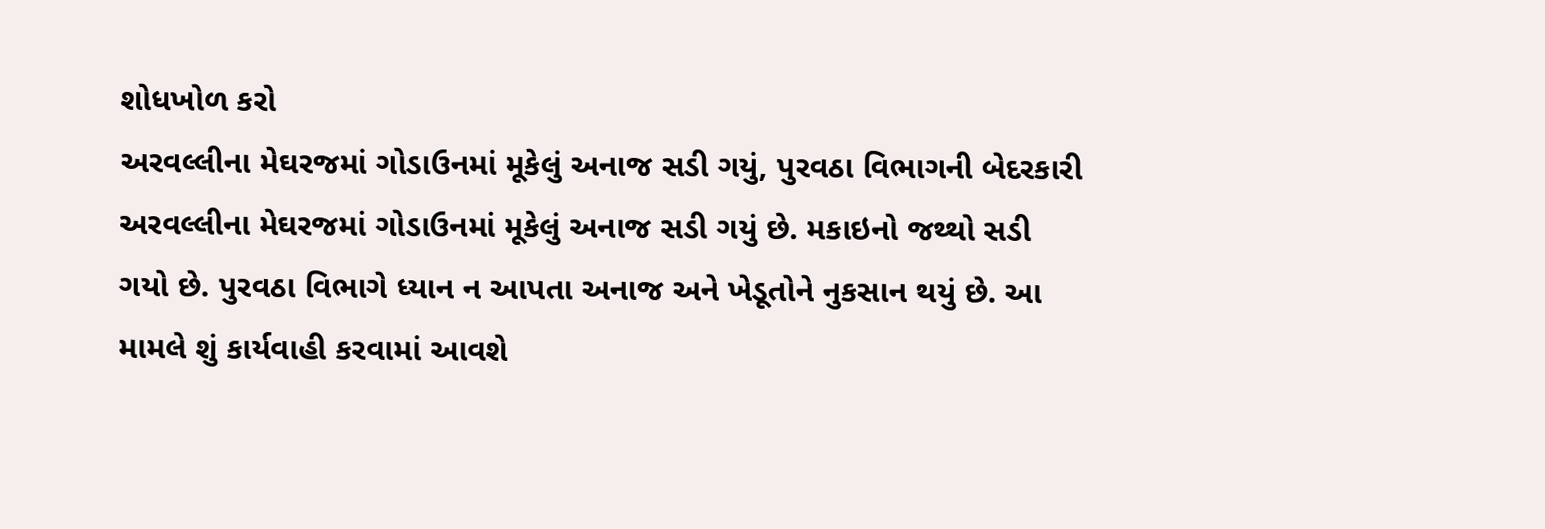શોધખોળ કરો
અરવલ્લીના મેઘરજમાં ગોડાઉનમાં મૂકેલું અનાજ સડી ગયું, પુરવઠા વિભાગની બેદરકારી
અરવલ્લીના મેઘરજમાં ગોડાઉનમાં મૂકેલું અનાજ સડી ગયું છે. મકાઇનો જથ્થો સડી ગયો છે. પુરવઠા વિભાગે ધ્યાન ન આપતા અનાજ અને ખેડૂતોને નુકસાન થયું છે. આ મામલે શું કાર્યવાહી કરવામાં આવશે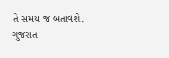તે સમય જ બતાવશે.
ગુજરાત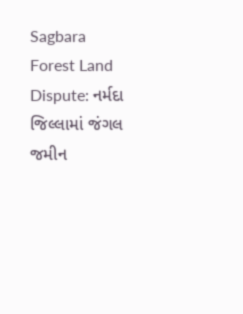Sagbara Forest Land Dispute: નર્મદા જિલ્લામાં જંગલ જમીન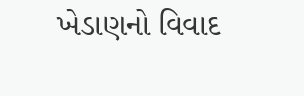ખેડાણનો વિવાદ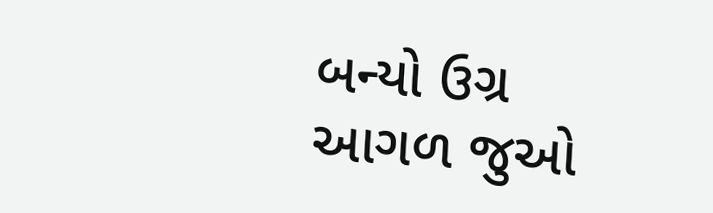બન્યો ઉગ્ર
આગળ જુઓ